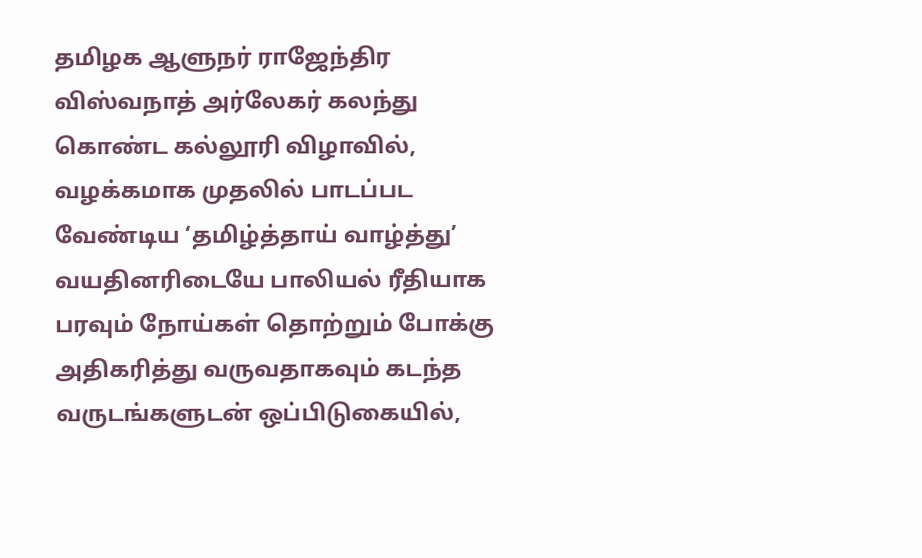தமிழக ஆளுநர் ராஜேந்திர விஸ்வநாத் அர்லேகர் கலந்து கொண்ட கல்லூரி விழாவில், வழக்கமாக முதலில் பாடப்பட வேண்டிய ‘தமிழ்த்தாய் வாழ்த்து’
வயதினரிடையே பாலியல் ரீதியாக பரவும் நோய்கள் தொற்றும் போக்கு அதிகரித்து வருவதாகவும் கடந்த வருடங்களுடன் ஒப்பிடுகையில்,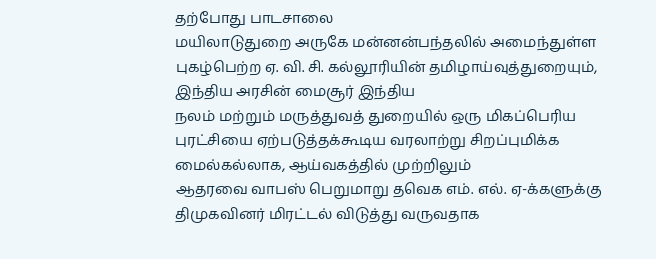தற்போது பாடசாலை
மயிலாடுதுறை அருகே மன்னன்பந்தலில் அமைந்துள்ள புகழ்பெற்ற ஏ. வி. சி. கல்லூரியின் தமிழாய்வுத்துறையும், இந்திய அரசின் மைசூர் இந்திய
நலம் மற்றும் மருத்துவத் துறையில் ஒரு மிகப்பெரிய புரட்சியை ஏற்படுத்தக்கூடிய வரலாற்று சிறப்புமிக்க மைல்கல்லாக, ஆய்வகத்தில் முற்றிலும்
ஆதரவை வாபஸ் பெறுமாறு தவெக எம். எல். ஏ-க்களுக்கு திமுகவினர் மிரட்டல் விடுத்து வருவதாக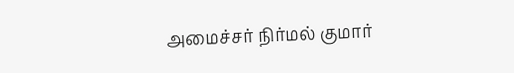அமைச்சர் நிர்மல் குமார்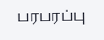பரபரப்பு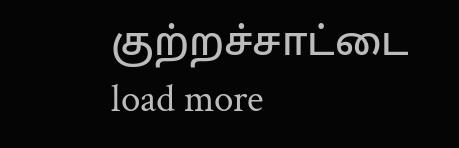குற்றச்சாட்டை
load more